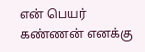என் பெயர் கண்ணன் எனக்கு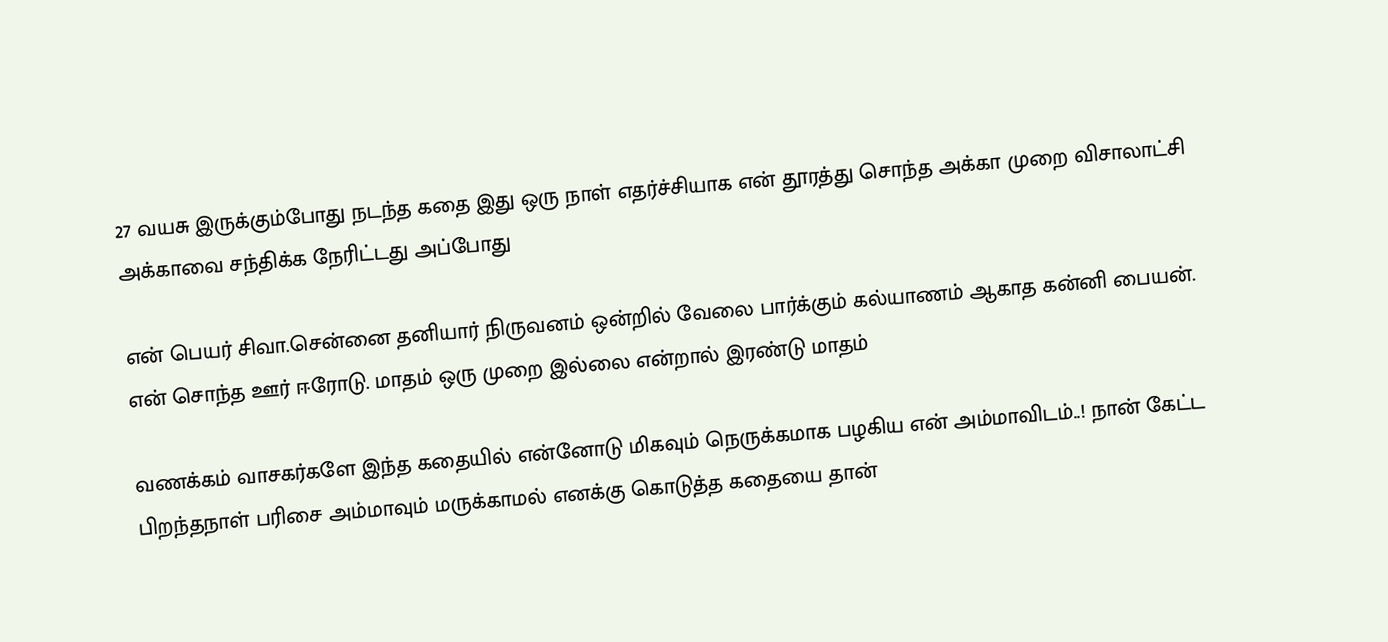27 வயசு இருக்கும்போது நடந்த கதை இது ஒரு நாள் எதர்ச்சியாக என் தூரத்து சொந்த அக்கா முறை விசாலாட்சி அக்காவை சந்திக்க நேரிட்டது அப்போது

என்‌ பெயர் சிவா.சென்னை தனியார் நிருவனம் ஒன்றில் வேலை பார்க்கும் கல்யாணம் ஆகாத கன்னி பையன். என் சொந்த ஊர் ஈரோடு. மாதம் ஒரு முறை இல்லை என்றால் இரண்டு மாதம்

வணக்கம் வாசகர்களே இந்த கதையில் என்னோடு மிகவும் நெருக்கமாக பழகிய என் அம்மாவிடம்..! நான் கேட்ட பிறந்தநாள் பரிசை அம்மாவும் மருக்காமல் எனக்கு கொடுத்த கதையை தான்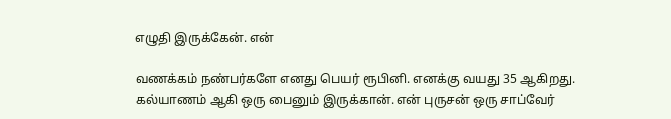எழுதி இருக்கேன். என்

வணக்கம் நண்பர்களே எனது பெயர் ரூபினி. எனக்கு வயது 35 ஆகிறது. கல்யாணம் ஆகி ஒரு பைனும் இருக்கான். என் புருசன் ஒரு சாப்வேர்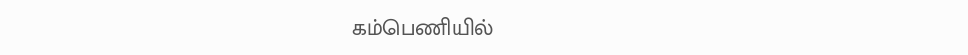கம்பெணியில்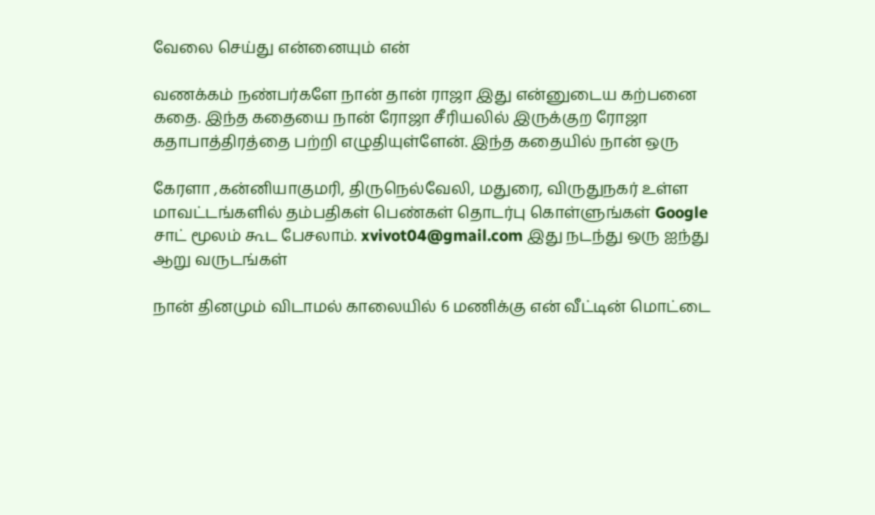வேலை செய்து என்னையும் என்

வணக்கம் நண்பர்களே நான் தான் ராஜா இது என்னுடைய கற்பனை கதை. இந்த கதையை நான் ரோஜா சீரியலில் இருக்குற ரோஜா கதாபாத்திரத்தை பற்றி எழுதியுள்ளேன். இந்த கதையில் நான் ஒரு

கேரளா ,கன்னியாகுமரி, திருநெல்வேலி, மதுரை, விருதுநகர் உள்ள மாவட்டங்களில் தம்பதிகள் பெண்கள் தொடர்பு கொள்ளுங்கள் Google சாட் மூலம் கூட பேசலாம். xvivot04@gmail.com இது நடந்து ஒரு ஐந்து ஆறு வருடங்கள்

நான் தினமும் விடாமல் காலையில் 6 மணிக்கு என் வீட்டின் மொட்டை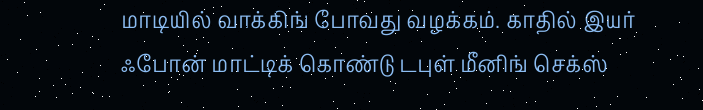மாடியில் வாக்கிங் போவது வழக்கம். காதில் இயர் ஃபோன் மாட்டிக் கொண்டு டபுள் மீனிங் செக்ஸ்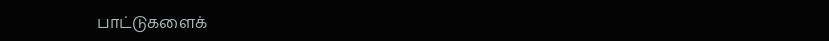பாட்டுகளைக்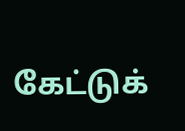கேட்டுக்